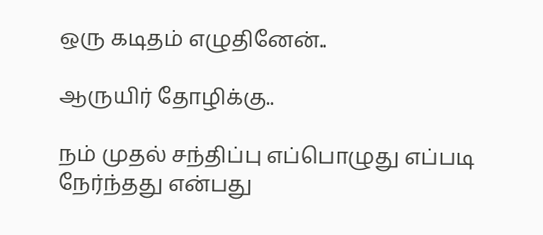ஒரு கடிதம் எழுதினேன்..

ஆருயிர் தோழிக்கு..

நம் முதல் சந்திப்பு எப்பொழுது எப்படி நேர்ந்தது என்பது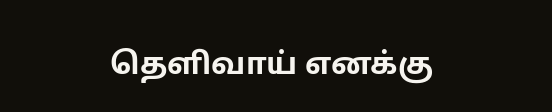தெளிவாய் எனக்கு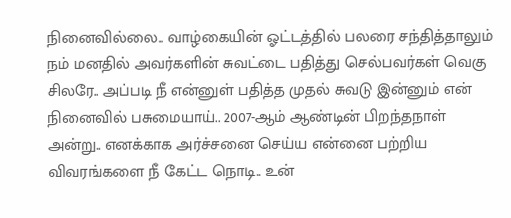நினைவில்லை.. வாழ்கையின் ஓட்டத்தில் பலரை சந்தித்தாலும் நம் மனதில் அவர்களின் சுவட்டை பதித்து செல்பவர்கள் வெகு சிலரே.. அப்படி நீ என்னுள் பதித்த முதல் சுவடு இன்னும் என் நினைவில் பசுமையாய்.. 2007-ஆம் ஆண்டின் பிறந்தநாள் அன்று.. எனக்காக அர்ச்சனை செய்ய என்னை பற்றிய விவரங்களை நீ கேட்ட நொடி.. உன்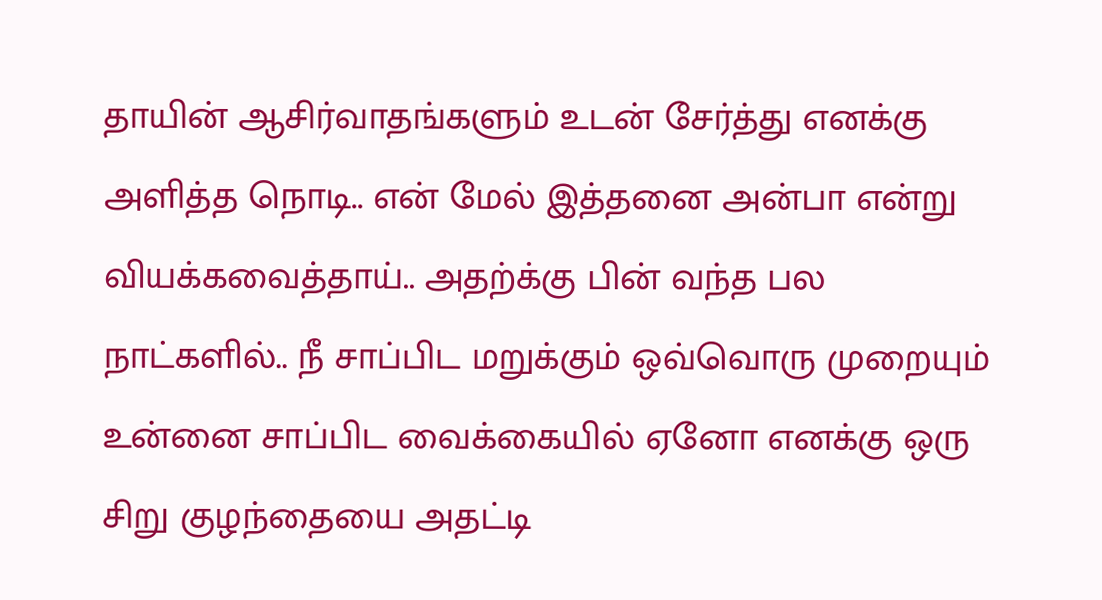தாயின் ஆசிர்வாதங்களும் உடன் சேர்த்து எனக்கு அளித்த நொடி.. என் மேல் இத்தனை அன்பா என்று வியக்கவைத்தாய்.. அதற்க்கு பின் வந்த பல நாட்களில்.. நீ சாப்பிட மறுக்கும் ஒவ்வொரு முறையும் உன்னை சாப்பிட வைக்கையில் ஏனோ எனக்கு ஒரு சிறு குழந்தையை அதட்டி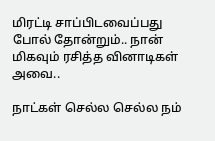மிரட்டி சாப்பிடவைப்பது போல் தோன்றும்.. நான் மிகவும் ரசித்த வினாடிகள் அவை..

நாட்கள் செல்ல செல்ல நம்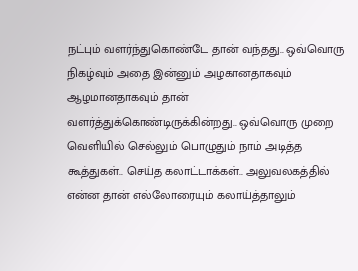நட்பும் வளர்ந்துகொண்டே தான் வந்தது.. ஒவ்வொரு நிகழ்வும் அதை இன்னும் அழகானதாகவும் ஆழமானதாகவும் தான் வளர்த்துக்கொண்டிருக்கின்றது.. ஒவ்வொரு முறை வெளியில் செல்லும் பொழுதும் நாம் அடித்த கூத்துகள்.. செய்த கலாட்டாக்கள்.. அலுவலகத்தில் என்ன தான் எல்லோரையும் கலாய்த்தாலும்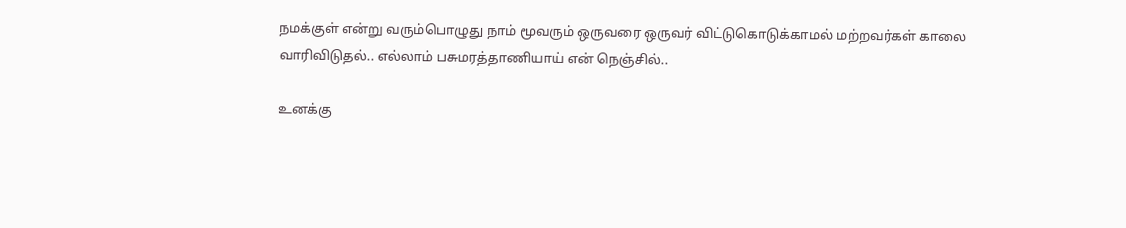நமக்குள் என்று வரும்பொழுது நாம் மூவரும் ஒருவரை ஒருவர் விட்டுகொடுக்காமல் மற்றவர்கள் காலை வாரிவிடுதல்.. எல்லாம் பசுமரத்தாணியாய் என் நெஞ்சில்..

உனக்கு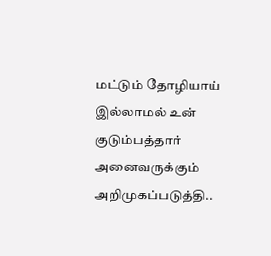மட்டும் தோழியாய் இல்லாமல் உன் குடும்பத்தார் அனைவருக்கும் அறிமுகப்படுத்தி..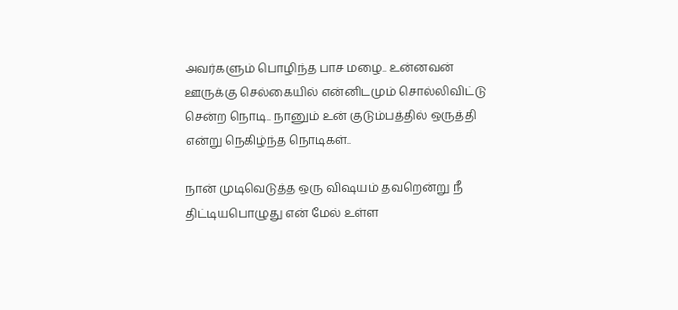அவர்களும் பொழிந்த பாச மழை.. உன்னவன் ஊருக்கு செல்கையில் என்னிடமும் சொல்லிவிட்டு சென்ற நொடி.. நானும் உன் குடும்பத்தில் ஒருத்தி என்று நெகிழ்ந்த நொடிகள்..

நான் முடிவெடுத்த ஒரு விஷயம் தவறென்று நீ திட்டியபொழுது என் மேல் உள்ள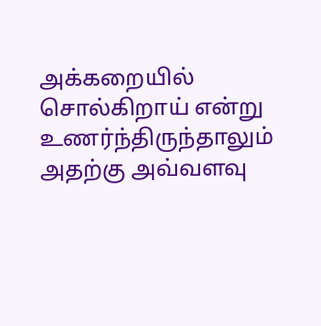அக்கறையில் சொல்கிறாய் என்று உணர்ந்திருந்தாலும் அதற்கு அவ்வளவு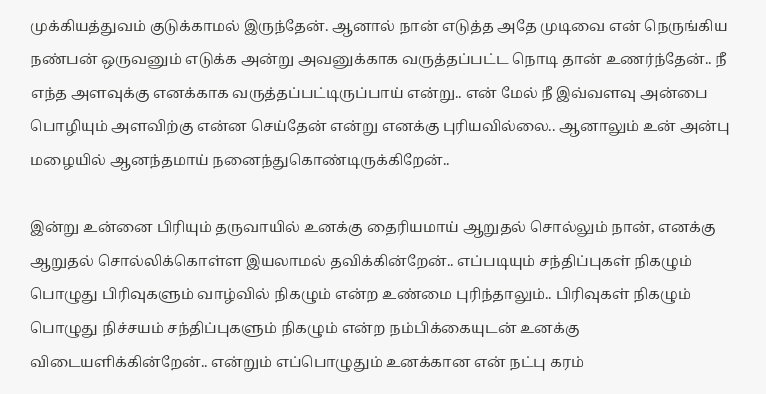முக்கியத்துவம் குடுக்காமல் இருந்தேன். ஆனால் நான் எடுத்த அதே முடிவை என் நெருங்கிய நண்பன் ஒருவனும் எடுக்க அன்று அவனுக்காக வருத்தப்பட்ட நொடி தான் உணர்ந்தேன்.. நீ எந்த அளவுக்கு எனக்காக வருத்தப்பட்டிருப்பாய் என்று.. என் மேல் நீ இவ்வளவு அன்பை பொழியும் அளவிற்கு என்ன செய்தேன் என்று எனக்கு புரியவில்லை.. ஆனாலும் உன் அன்பு மழையில் ஆனந்தமாய் நனைந்துகொண்டிருக்கிறேன்..

இன்று உன்னை பிரியும் தருவாயில் உனக்கு தைரியமாய் ஆறுதல் சொல்லும் நான், எனக்கு ஆறுதல் சொல்லிக்கொள்ள இயலாமல் தவிக்கின்றேன்.. எப்படியும் சந்திப்புகள் நிகழும் பொழுது பிரிவுகளும் வாழ்வில் நிகழும் என்ற உண்மை புரிந்தாலும்.. பிரிவுகள் நிகழும் பொழுது நிச்சயம் சந்திப்புகளும் நிகழும் என்ற நம்பிக்கையுடன் உனக்கு விடையளிக்கின்றேன்.. என்றும் எப்பொழுதும் உனக்கான என் நட்பு கரம்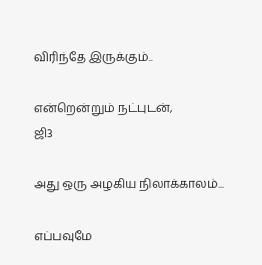விரிந்தே இருக்கும்..

என்றென்றும் நட்புடன்,
ஜி3

அது ஒரு அழகிய நிலாக்காலம்...

எப்பவுமே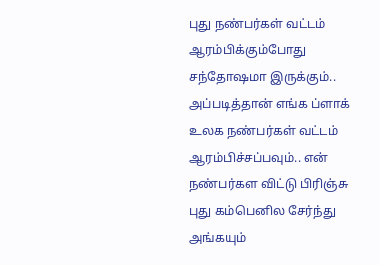புது நண்பர்கள் வட்டம் ஆரம்பிக்கும்போது சந்தோஷமா இருக்கும்.. அப்படித்தான் எங்க ப்ளாக் உலக நண்பர்கள் வட்டம் ஆரம்பிச்சப்பவும்.. என் நண்பர்கள விட்டு பிரிஞ்சு புது கம்பெனில சேர்ந்து அங்கயும்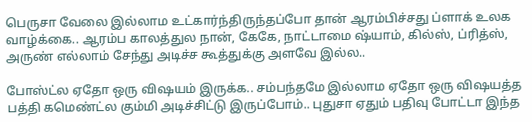பெருசா வேலை இல்லாம உட்கார்ந்திருந்தப்போ தான் ஆரம்பிச்சது ப்ளாக் உலக வாழ்க்கை.. ஆரம்ப காலத்துல நான், கேகே, நாட்டாமை ஷ்யாம், கில்ஸ், ப்ரித்ஸ், அருண் எல்லாம் சேந்து அடிச்ச கூத்துக்கு அளவே இல்ல..

போஸ்ட்ல ஏதோ ஒரு விஷயம் இருக்க.. சம்பந்தமே இல்லாம ஏதோ ஒரு விஷயத்த பத்தி கமெண்ட்ல கும்மி அடிச்சிட்டு இருப்போம்.. புதுசா ஏதும் பதிவு போட்டா இந்த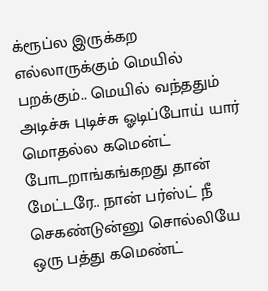க்ரூப்ல இருக்கற எல்லாருக்கும் மெயில் பறக்கும்.. மெயில் வந்ததும் அடிச்சு புடிச்சு ஓடிப்போய் யார் மொதல்ல கமென்ட் போடறாங்கங்கறது தான் மேட்டரே.. நான் பர்ஸ்ட் நீ செகண்டுன்னு சொல்லியே ஒரு பத்து கமெண்ட்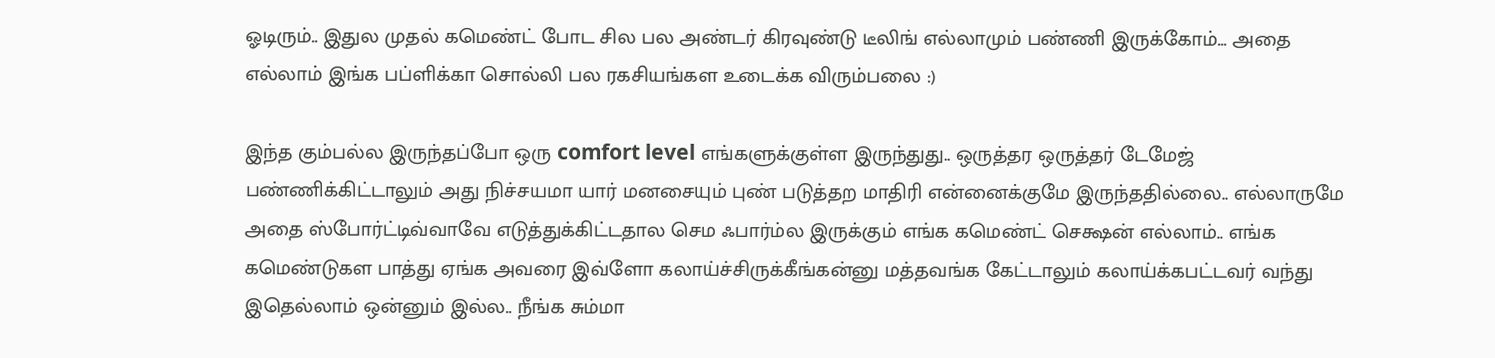ஓடிரும்.. இதுல முதல் கமெண்ட் போட சில பல அண்டர் கிரவுண்டு டீலிங் எல்லாமும் பண்ணி இருக்கோம்... அதை எல்லாம் இங்க பப்ளிக்கா சொல்லி பல ரகசியங்கள உடைக்க விரும்பலை :)

இந்த கும்பல்ல இருந்தப்போ ஒரு comfort level எங்களுக்குள்ள இருந்துது.. ஒருத்தர ஒருத்தர் டேமேஜ் பண்ணிக்கிட்டாலும் அது நிச்சயமா யார் மனசையும் புண் படுத்தற மாதிரி என்னைக்குமே இருந்ததில்லை.. எல்லாருமே அதை ஸ்போர்ட்டிவ்வாவே எடுத்துக்கிட்டதால செம ஃபார்ம்ல இருக்கும் எங்க கமெண்ட் செக்ஷன் எல்லாம்.. எங்க கமெண்டுகள பாத்து ஏங்க அவரை இவ்ளோ கலாய்ச்சிருக்கீங்கன்னு மத்தவங்க கேட்டாலும் கலாய்க்கபட்டவர் வந்து இதெல்லாம் ஒன்னும் இல்ல.. நீங்க சும்மா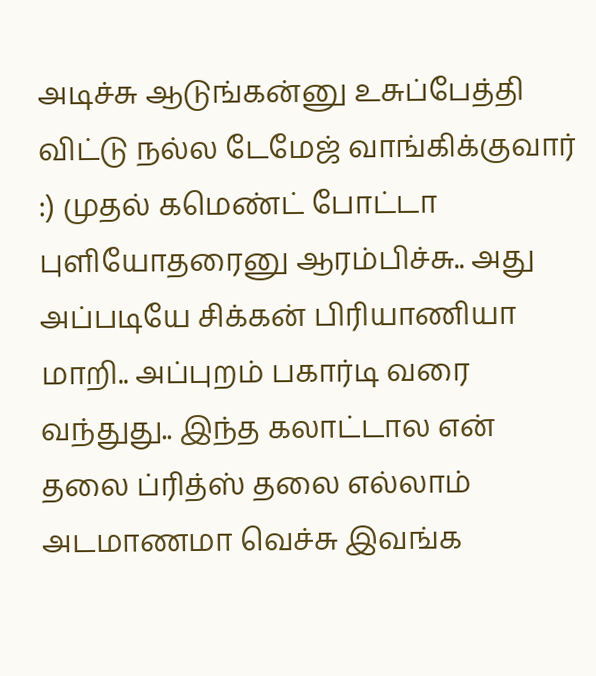அடிச்சு ஆடுங்கன்னு உசுப்பேத்தி விட்டு நல்ல டேமேஜ் வாங்கிக்குவார் :) முதல் கமெண்ட் போட்டா புளியோதரைனு ஆரம்பிச்சு.. அது அப்படியே சிக்கன் பிரியாணியா மாறி.. அப்புறம் பகார்டி வரை வந்துது.. இந்த கலாட்டால என் தலை ப்ரித்ஸ் தலை எல்லாம் அடமாணமா வெச்சு இவங்க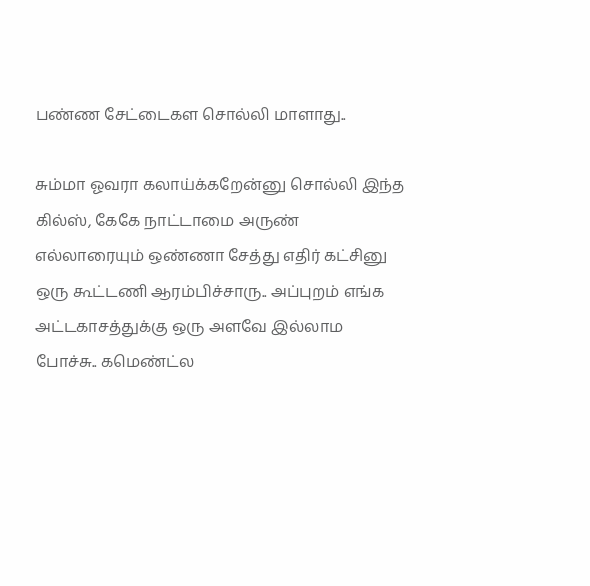பண்ண சேட்டைகள சொல்லி மாளாது..

சும்மா ஓவரா கலாய்க்கறேன்னு சொல்லி இந்த கில்ஸ், கேகே நாட்டாமை அருண் எல்லாரையும் ஒண்ணா சேத்து எதிர் கட்சினு ஒரு கூட்டணி ஆரம்பிச்சாரு.. அப்புறம் எங்க அட்டகாசத்துக்கு ஒரு அளவே இல்லாம போச்சு.. கமெண்ட்ல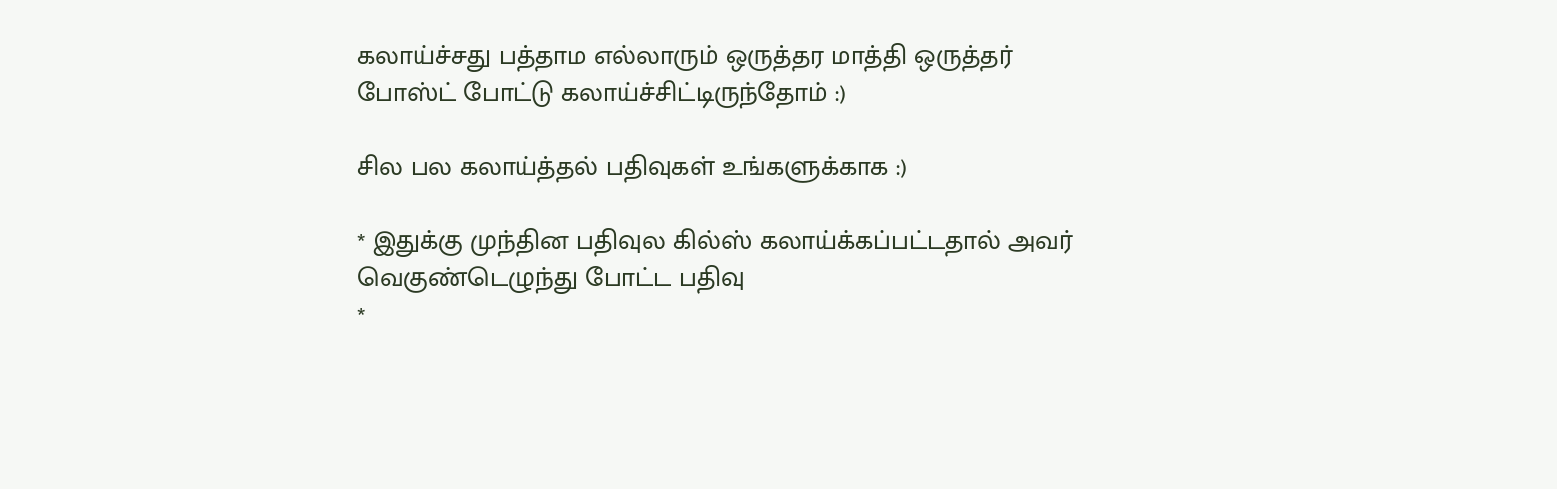கலாய்ச்சது பத்தாம எல்லாரும் ஒருத்தர மாத்தி ஒருத்தர் போஸ்ட் போட்டு கலாய்ச்சிட்டிருந்தோம் :)

சில பல கலாய்த்தல் பதிவுகள் உங்களுக்காக :)

* இதுக்கு முந்தின பதிவுல கில்ஸ் கலாய்க்கப்பட்டதால் அவர் வெகுண்டெழுந்து போட்ட பதிவு
*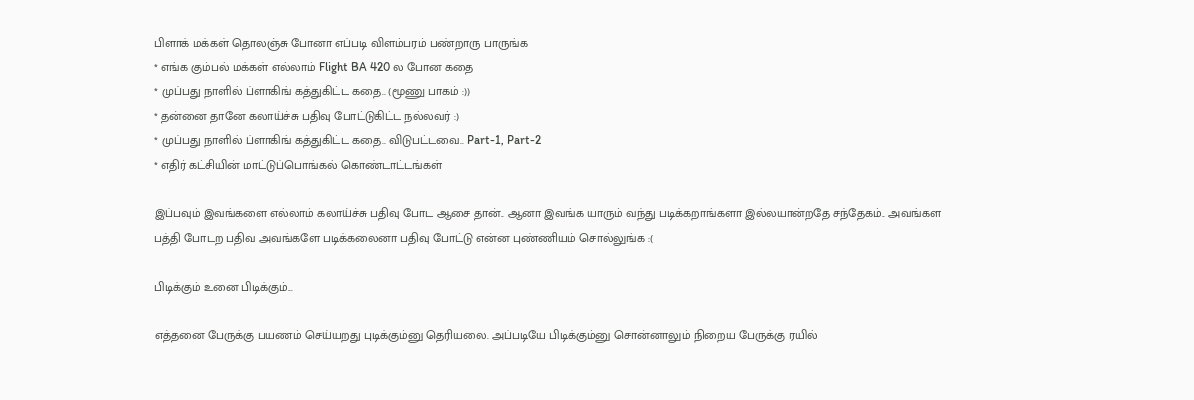பிளாக் மக்கள் தொலஞ்சு போனா எப்படி விளம்பரம் பண்றாரு பாருங்க
* எங்க கும்பல் மக்கள் எல்லாம் Flight BA 420 ல போன கதை
* முப்பது நாளில் ப்ளாகிங் கத்துகிட்ட கதை.. (மூணு பாகம் :))
* தன்னை தானே கலாய்ச்சு பதிவு போட்டுகிட்ட நல்லவர் :)
* முப்பது நாளில் ப்ளாகிங் கத்துகிட்ட கதை.. விடுபட்டவை.. Part-1, Part-2
* எதிர் கட்சியின் மாட்டுப்பொங்கல் கொண்டாட்டங்கள்

இப்பவும் இவங்களை எல்லாம் கலாய்ச்சு பதிவு போட ஆசை தான்.. ஆனா இவங்க யாரும் வந்து படிக்கறாங்களா இல்லயான்றதே சந்தேகம்.. அவங்கள பத்தி போடற பதிவ அவங்களே படிக்கலைனா பதிவு போட்டு என்ன புண்ணியம் சொல்லுங்க :(

பிடிக்கும் உனை பிடிக்கும்...

எத்தனை பேருக்கு பயணம் செய்யறது புடிக்கும்னு தெரியலை. அப்படியே பிடிக்கும்னு சொன்னாலும் நிறைய பேருக்கு ரயில்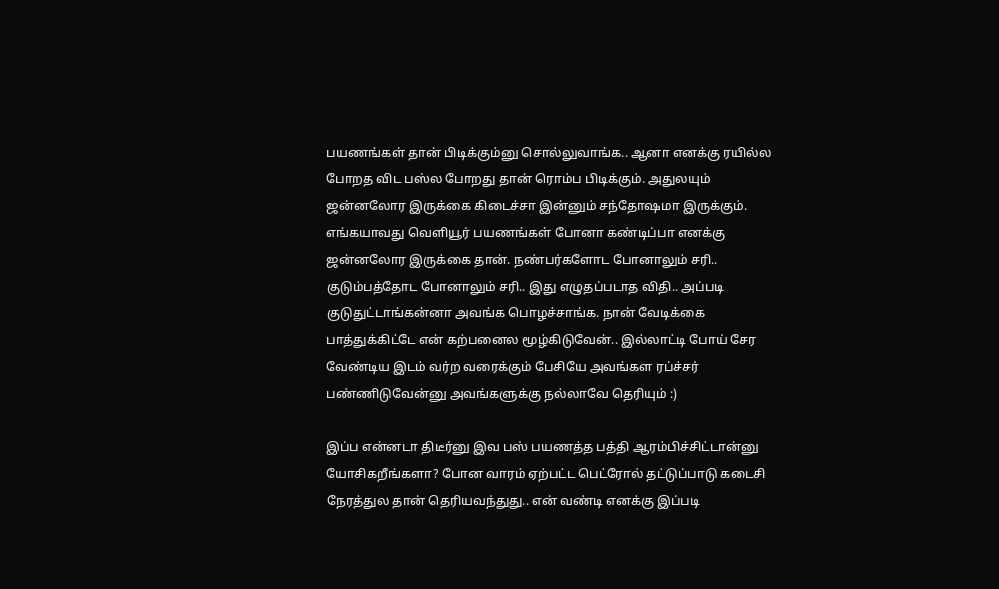பயணங்கள் தான் பிடிக்கும்னு சொல்லுவாங்க.. ஆனா எனக்கு ரயில்ல போறத விட பஸ்ல போறது தான் ரொம்ப பிடிக்கும். அதுலயும் ஜன்னலோர இருக்கை கிடைச்சா இன்னும் சந்தோஷமா இருக்கும். எங்கயாவது வெளியூர் பயணங்கள் போனா கண்டிப்பா எனக்கு ஜன்னலோர இருக்கை தான். நண்பர்களோட போனாலும் சரி.. குடும்பத்தோட போனாலும் சரி.. இது எழுதப்படாத விதி.. அப்படி குடுதுட்டாங்கன்னா அவங்க பொழச்சாங்க. நான் வேடிக்கை பாத்துக்கிட்டே என் கற்பனைல மூழ்கிடுவேன்.. இல்லாட்டி போய் சேர வேண்டிய இடம் வர்ற வரைக்கும் பேசியே அவங்கள ரப்ச்சர் பண்ணிடுவேன்னு அவங்களுக்கு நல்லாவே தெரியும் :)

இப்ப என்னடா திடீர்னு இவ பஸ் பயணத்த பத்தி ஆரம்பிச்சிட்டான்னு யோசிகறீங்களா? போன வாரம் ஏற்பட்ட பெட்ரோல் தட்டுப்பாடு கடைசி நேரத்துல தான் தெரியவந்துது.. என் வண்டி எனக்கு இப்படி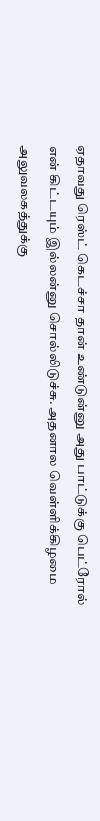ஏதாவது ரெஸ்ட் கெடச்சா தான் உண்டுன்னு அது பாட்டுக்கு பெட்ரோல் என் கிட்டயும் இல்லன்னு சொல்லிடுச்சு. அதனால வெள்ளிக்கிழமை அலுவலகத்துக்கு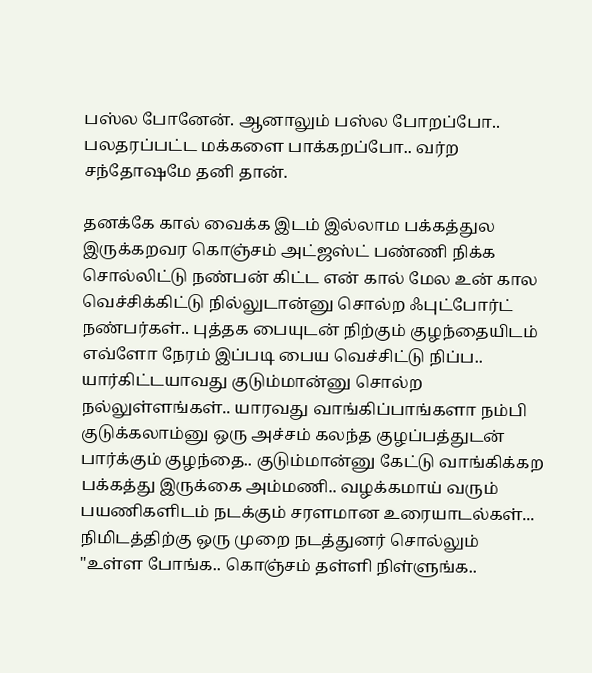பஸ்ல போனேன். ஆனாலும் பஸ்ல போறப்போ.. பலதரப்பட்ட மக்களை பாக்கறப்போ.. வர்ற சந்தோஷமே தனி தான்.

தனக்கே கால் வைக்க இடம் இல்லாம பக்கத்துல இருக்கறவர கொஞ்சம் அட்ஜஸ்ட் பண்ணி நிக்க சொல்லிட்டு நண்பன் கிட்ட என் கால் மேல உன் கால வெச்சிக்கிட்டு நில்லுடான்னு சொல்ற ஃபுட்போர்ட் நண்பர்கள்.. புத்தக பையுடன் நிற்கும் குழந்தையிடம் எவ்ளோ நேரம் இப்படி பைய வெச்சிட்டு நிப்ப.. யார்கிட்டயாவது குடும்மான்னு சொல்ற நல்லுள்ளங்கள்.. யாரவது வாங்கிப்பாங்களா நம்பி குடுக்கலாம்னு ஒரு அச்சம் கலந்த குழப்பத்துடன் பார்க்கும் குழந்தை.. குடும்மான்னு கேட்டு வாங்கிக்கற பக்கத்து இருக்கை அம்மணி.. வழக்கமாய் வரும் பயணிகளிடம் நடக்கும் சரளமான உரையாடல்கள்... நிமிடத்திற்கு ஒரு முறை நடத்துனர் சொல்லும் "உள்ள போங்க.. கொஞ்சம் தள்ளி நிள்ளுங்க..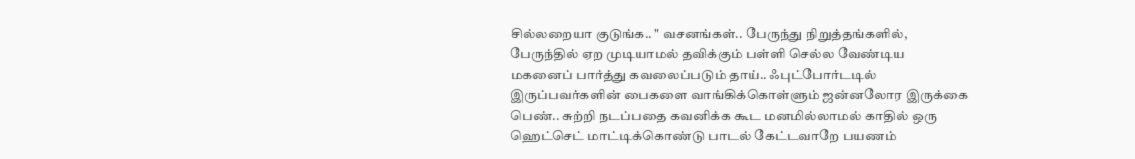சில்லறையா குடுங்க.. " வசனங்கள்.. பேருந்து நிறுத்தங்களில், பேருந்தில் ஏற முடியாமல் தவிக்கும் பள்ளி செல்ல வேண்டிய மகனைப் பார்த்து கவலைப்படும் தாய்.. ஃபுட்போர்டடில் இருப்பவர்களின் பைகளை வாங்கிக்கொள்ளும் ஜன்னலோர இருக்கை பெண்.. சுற்றி நடப்பதை கவனிக்க கூட மனமில்லாமல் காதில் ஒரு ஹெட்செட் மாட்டிக்கொண்டு பாடல் கேட்டவாறே பயணம்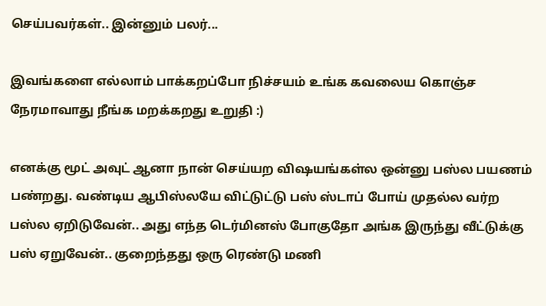செய்பவர்கள்.. இன்னும் பலர்...

இவங்களை எல்லாம் பாக்கறப்போ நிச்சயம் உங்க கவலைய கொஞ்ச நேரமாவாது நீங்க மறக்கறது உறுதி :)

எனக்கு மூட் அவுட் ஆனா நான் செய்யற விஷயங்கள்ல ஒன்னு பஸ்ல பயணம் பண்றது. வண்டிய ஆபிஸ்லயே விட்டுட்டு பஸ் ஸ்டாப் போய் முதல்ல வர்ற பஸ்ல ஏறிடுவேன்.. அது எந்த டெர்மினஸ் போகுதோ அங்க இருந்து வீட்டுக்கு பஸ் ஏறுவேன்.. குறைந்தது ஒரு ரெண்டு மணி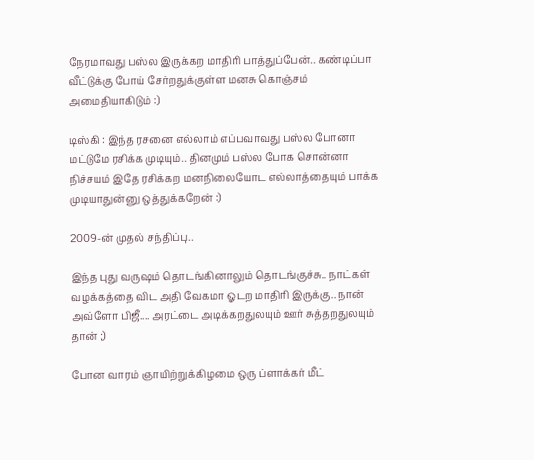நேரமாவது பஸ்ல இருக்கற மாதிரி பாத்துப்பேன்.. கண்டிப்பா வீட்டுக்கு போய் சேர்றதுக்குள்ள மனசு கொஞ்சம் அமைதியாகிடும் :)

டிஸ்கி : இந்த ரசனை எல்லாம் எப்பவாவது பஸ்ல போனா மட்டுமே ரசிக்க முடியும்.. தினமும் பஸ்ல போக சொன்னா நிச்சயம் இதே ரசிக்கற மனநிலையோட எல்லாத்தையும் பாக்க முடியாதுன்னு ஒத்துக்கறேன் :)

2009-ன் முதல் சந்திப்பு..

இந்த புது வருஷம் தொடங்கினாலும் தொடங்குச்சு.. நாட்கள் வழக்கத்தை விட அதி வேகமா ஓடற மாதிரி இருக்கு.. நான் அவ்ளோ பிஜீ.... அரட்டை அடிக்கறதுலயும் ஊர் சுத்தறதுலயும் தான் ;)

போன வாரம் ஞாயிற்றுக்கிழமை ஒரு ப்ளாக்கர் மீட்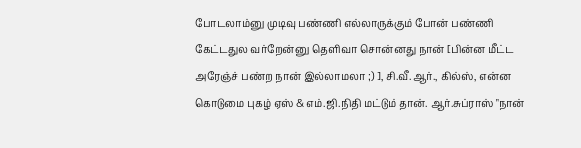போடலாம்னு முடிவு பண்ணி எல்லாருக்கும் போன் பண்ணி கேட்டதுல வர்றேன்னு தெளிவா சொன்னது நான் [பின்ன மீட்ட அரேஞ்ச் பண்ற நான் இல்லாமலா ;) ], சி.வீ.ஆர்., கில்ஸ், என்ன கொடுமை புகழ் ஏஸ் & எம்.ஜி.நிதி மட்டும் தான். ஆர்.சுப்ராஸ் "நான்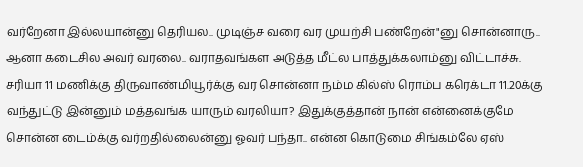வர்றேனா இல்லயான்னு தெரியல.. முடிஞ்ச வரை வர முயற்சி பண்றேன்"னு சொன்னாரு.. ஆனா கடைசில அவர் வரலை.. வராதவங்கள அடுத்த மீட்ல பாத்துக்கலாம்னு விட்டாச்சு. சரியா 11 மணிக்கு திருவாண்மியூர்க்கு வர சொன்னா நம்ம கில்ஸ் ரொம்ப கரெக்டா 11.20க்கு வந்துட்டு இன்னும் மத்தவங்க யாரும் வரலியா? இதுக்குத்தான் நான் என்னைக்குமே சொன்ன டைம்க்கு வர்றதில்லைன்னு ஓவர் பந்தா.. என்ன கொடுமை சிங்கம்லே ஏஸ்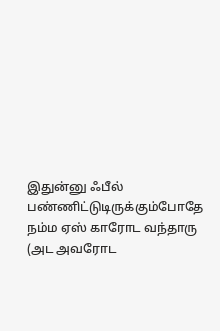இதுன்னு ஃபீல் பண்ணிட்டுடிருக்கும்போதே நம்ம ஏஸ் காரோட வந்தாரு (அட அவரோட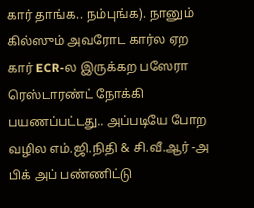கார் தாங்க.. நம்புங்க). நானும் கில்ஸும் அவரோட கார்ல ஏற கார் ECR-ல இருக்கற பஸேரா ரெஸ்டாரண்ட் நோக்கி பயணப்பட்டது.. அப்படியே போற வழில எம்.ஜி.நிதி & சி.வீ.ஆர் -அ பிக் அப் பண்ணிட்டு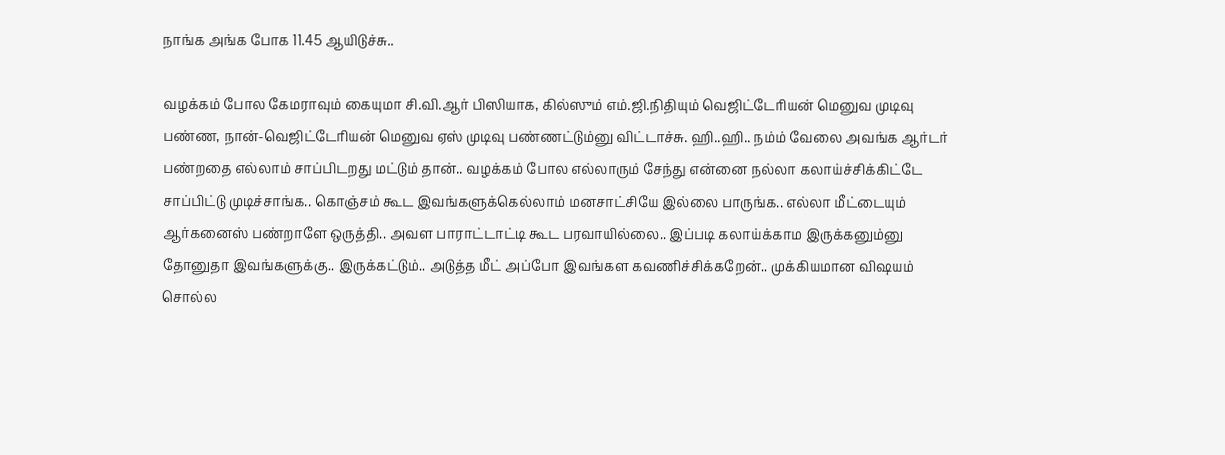நாங்க அங்க போக 11.45 ஆயிடுச்சு..

வழக்கம் போல கேமராவும் கையுமா சி.வி.ஆர் பிஸியாக, கில்ஸும் எம்.ஜி.நிதியும் வெஜிட்டேரியன் மெனுவ முடிவு பண்ண, நான்-வெஜிட்டேரியன் மெனுவ ஏஸ் முடிவு பண்ணட்டும்னு விட்டாச்சு. ஹி..ஹி.. நம்ம் வேலை அவங்க ஆர்டர் பண்றதை எல்லாம் சாப்பிடறது மட்டும் தான்.. வழக்கம் போல எல்லாரும் சேந்து என்னை நல்லா கலாய்ச்சிக்கிட்டே சாப்பிட்டு முடிச்சாங்க.. கொஞ்சம் கூட இவங்களுக்கெல்லாம் மனசாட்சியே இல்லை பாருங்க.. எல்லா மீட்டையும் ஆர்கனைஸ் பண்றாளே ஒருத்தி.. அவள பாராட்டாட்டி கூட பரவாயில்லை.. இப்படி கலாய்க்காம இருக்கனும்னு தோனுதா இவங்களுக்கு.. இருக்கட்டும்.. அடுத்த மீட் அப்போ இவங்கள கவணிச்சிக்கறேன்.. முக்கியமான விஷயம் சொல்ல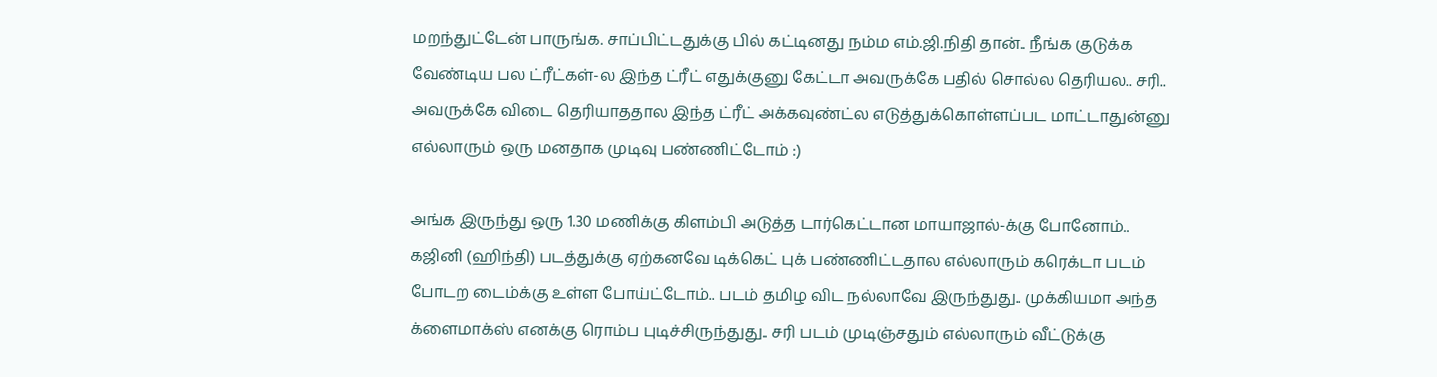மறந்துட்டேன் பாருங்க. சாப்பிட்டதுக்கு பில் கட்டினது நம்ம எம்.ஜி.நிதி தான்.. நீங்க குடுக்க வேண்டிய பல ட்ரீட்கள்-ல இந்த ட்ரீட் எதுக்குனு கேட்டா அவருக்கே பதில் சொல்ல தெரியல.. சரி.. அவருக்கே விடை தெரியாததால இந்த ட்ரீட் அக்கவுண்ட்ல எடுத்துக்கொள்ளப்பட மாட்டாதுன்னு எல்லாரும் ஒரு மனதாக முடிவு பண்ணிட்டோம் :)

அங்க இருந்து ஒரு 1.30 மணிக்கு கிளம்பி அடுத்த டார்கெட்டான மாயாஜால்-க்கு போனோம்.. கஜினி (ஹிந்தி) படத்துக்கு ஏற்கனவே டிக்கெட் புக் பண்ணிட்டதால எல்லாரும் கரெக்டா படம் போடற டைம்க்கு உள்ள போய்ட்டோம்.. படம் தமிழ விட நல்லாவே இருந்துது.. முக்கியமா அந்த க்ளைமாக்ஸ் எனக்கு ரொம்ப புடிச்சிருந்துது.. சரி படம் முடிஞ்சதும் எல்லாரும் வீட்டுக்கு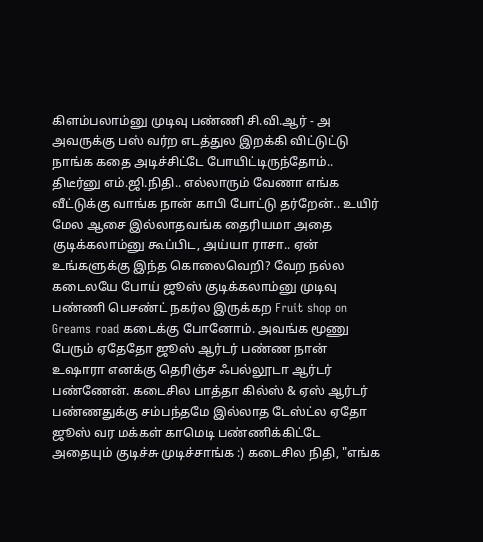கிளம்பலாம்னு முடிவு பண்ணி சி.வி.ஆர் - அ அவருக்கு பஸ் வர்ற எடத்துல இறக்கி விட்டுட்டு நாங்க கதை அடிச்சிட்டே போயிட்டிருந்தோம்.. திடீர்னு எம்.ஜி.நிதி.. எல்லாரும் வேணா எங்க வீட்டுக்கு வாங்க நான் காபி போட்டு தர்றேன்.. உயிர் மேல ஆசை இல்லாதவங்க தைரியமா அதை குடிக்கலாம்னு கூப்பிட, அய்யா ராசா.. ஏன் உங்களுக்கு இந்த கொலைவெறி? வேற நல்ல கடைலயே போய் ஜூஸ் குடிக்கலாம்னு முடிவு பண்ணி பெசண்ட் நகர்ல இருக்கற Fruit shop on Greams road கடைக்கு போனோம். அவங்க மூணு பேரும் ஏதேதோ ஜூஸ் ஆர்டர் பண்ண நான் உஷாரா எனக்கு தெரிஞ்ச ஃபல்லூடா ஆர்டர் பண்ணேன். கடைசில பாத்தா கில்ஸ் & ஏஸ் ஆர்டர் பண்ணதுக்கு சம்பந்தமே இல்லாத டேஸ்ட்ல ஏதோ ஜூஸ் வர மக்கள் காமெடி பண்ணிக்கிட்டே அதையும் குடிச்சு முடிச்சாங்க :) கடைசில நிதி, "எங்க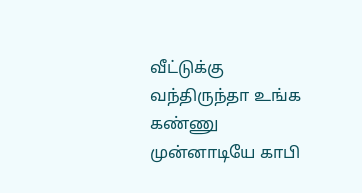வீட்டுக்கு வந்திருந்தா உங்க கண்ணு முன்னாடியே காபி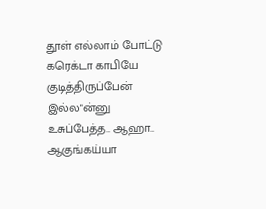தூள் எல்லாம் போட்டு கரெக்டா காபியே குடித்திருப்பேன் இல்ல"ன்னு உசுப்பேத்த.. ஆஹா.. ஆகுங்கய்யா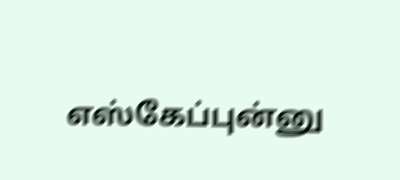எஸ்கேப்புன்னு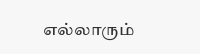எல்லாரும்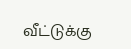வீட்டுக்கு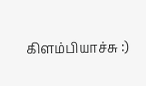கிளம்பியாச்சு :)